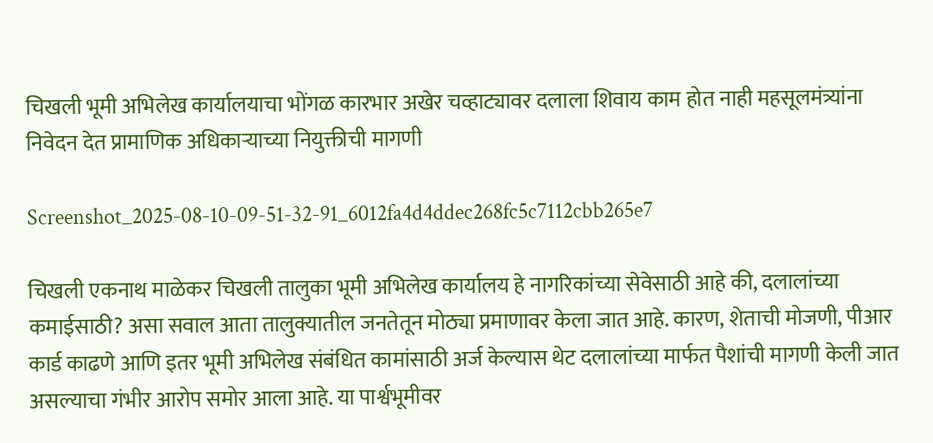चिखली भूमी अभिलेख कार्यालयाचा भोंगळ कारभार अखेर चव्हाट्यावर दलाला शिवाय काम होत नाही महसूलमंत्र्यांना निवेदन देत प्रामाणिक अधिकाऱ्याच्या नियुक्तीची मागणी

Screenshot_2025-08-10-09-51-32-91_6012fa4d4ddec268fc5c7112cbb265e7

चिखली एकनाथ माळेकर चिखली तालुका भूमी अभिलेख कार्यालय हे नागरिकांच्या सेवेसाठी आहे की, दलालांच्या कमाईसाठी? असा सवाल आता तालुक्यातील जनतेतून मोठ्या प्रमाणावर केला जात आहे. कारण, शेताची मोजणी, पीआर कार्ड काढणे आणि इतर भूमी अभिलेख संबंधित कामांसाठी अर्ज केल्यास थेट दलालांच्या मार्फत पैशांची मागणी केली जात असल्याचा गंभीर आरोप समोर आला आहे. या पार्श्वभूमीवर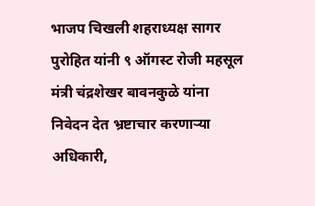भाजप चिखली शहराध्यक्ष सागर पुरोहित यांनी ९ ऑगस्ट रोजी महसूल मंत्री चंद्रशेखर बावनकुळे यांना निवेदन देत भ्रष्टाचार करणाऱ्या अधिकारी,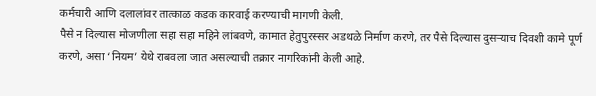कर्मचारी आणि दलालांवर तात्काळ कडक कारवाई करण्याची मागणी केली.
पैसे न दिल्यास मोजणीला सहा सहा महिने लांबवणे, कामात हेतुपुरस्सर अडथळे निर्माण करणे, तर पैसे दिल्यास दुसऱ्याच दिवशी कामे पूर्ण करणे, असा ‘नियम’ येथे राबवला जात असल्याची तक्रार नागरिकांनी केली आहे.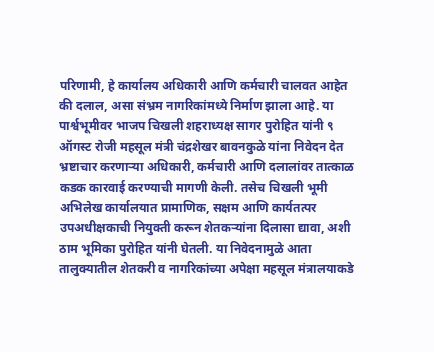परिणामी, हे कार्यालय अधिकारी आणि कर्मचारी चालवत आहेत की दलाल, असा संभ्रम नागरिकांमध्ये निर्माण झाला आहे. या पार्श्वभूमीवर भाजप चिखली शहराध्यक्ष सागर पुरोहित यांनी ९ ऑगस्ट रोजी महसूल मंत्री चंद्रशेखर बावनकुळे यांना निवेदन देत भ्रष्टाचार करणाऱ्या अधिकारी, कर्मचारी आणि दलालांवर तात्काळ कडक कारवाई करण्याची मागणी केली. तसेच चिखली भूमी अभिलेख कार्यालयात प्रामाणिक, सक्षम आणि कार्यतत्पर उपअधीक्षकाची नियुक्ती करून शेतकऱ्यांना दिलासा द्यावा, अशी ठाम भूमिका पुरोहित यांनी घेतली. या निवेदनामुळे आता तालुक्यातील शेतकरी व नागरिकांच्या अपेक्षा महसूल मंत्रालयाकडे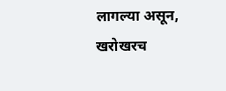लागल्या असून, खरोखरच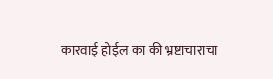कारवाई होईल का की भ्रष्टाचाराचा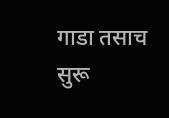गाडा तसाच सुरू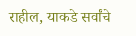राहील, याकडे सर्वांचे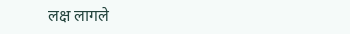लक्ष लागले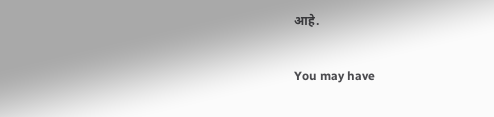आहे.

You may have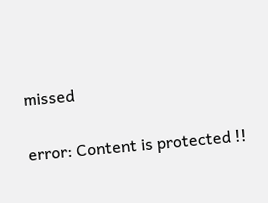missed

error: Content is protected !!